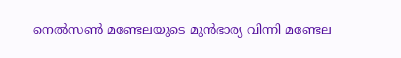നെല്‍സണ്‍ മണ്ടേലയുടെ മുന്‍ഭാര്യ വിന്നി മണ്ടേല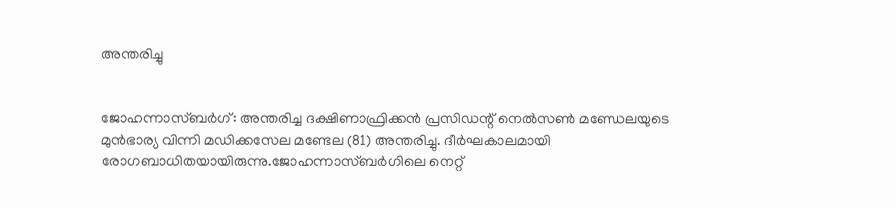അന്തരിച്ചു


ജോഹന്നാസ്ബര്‍ഗ്: അന്തരിച്ച ദക്ഷിണാഫ്രിക്കന്‍ പ്രസിഡന്റ് നെല്‍സണ്‍ മണ്ഡേലയുടെ മുന്‍ഭാര്യ വിന്നി മഡിക്കസേല മണ്ടേല (81) അന്തരിച്ചു. ദീര്‍ഘകാലമായി രോഗബാധിതയായിരുന്നു.ജോഹന്നാസ്ബര്‍ഗിലെ നെറ്റ്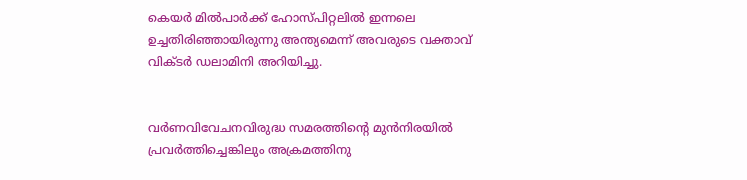കെയര്‍ മില്‍പാര്‍ക്ക് ഹോസ്പിറ്റലില്‍ ഇന്നലെ ഉച്ചതിരിഞ്ഞായിരുന്നു അന്ത്യമെന്ന് അവരുടെ വക്താവ് വിക്ടര്‍ ഡലാമിനി അറിയിച്ചു.


വര്‍ണവിവേചനവിരുദ്ധ സമരത്തിന്റെ മുന്‍നിരയില്‍ പ്രവര്‍ത്തിച്ചെങ്കിലും അക്രമത്തിനു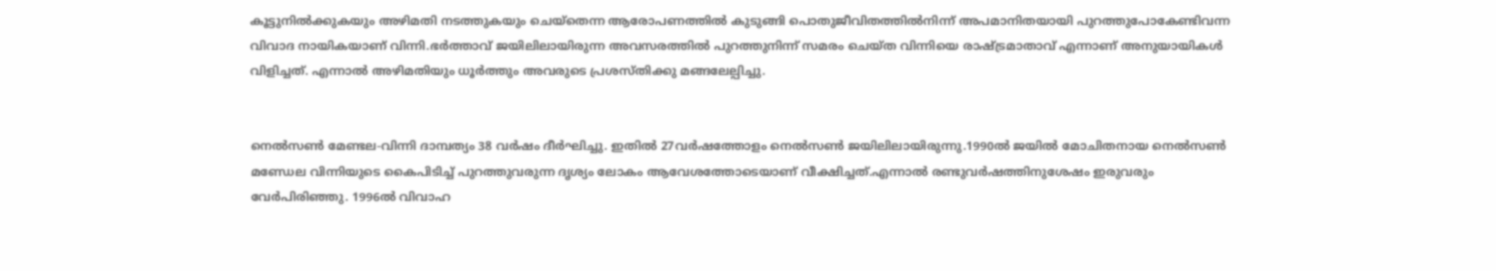കൂട്ടുനില്‍ക്കുകയും അഴിമതി നടത്തുകയും ചെയ്‌തെന്ന ആരോപണത്തില്‍ കുടുങ്ങി പൊതുജീവിതത്തില്‍നിന്ന് അപമാനിതയായി പുറത്തുപോകേണ്ടിവന്ന വിവാദ നായികയാണ് വിന്നി.ഭര്‍ത്താവ് ജയിലിലായിരുന്ന അവസരത്തില്‍ പുറത്തുനിന്ന് സമരം ചെയ്ത വിന്നിയെ രാഷ്ട്രമാതാവ് എന്നാണ് അനുയായികള്‍ വിളിച്ചത്. എന്നാല്‍ അഴിമതിയും ധൂര്‍ത്തും അവരുടെ പ്രശസ്തിക്കു മങ്ങലേല്പിച്ചു.


നെല്‍സണ്‍ മേണ്ടല-വിന്നി ദാമ്പത്യം 38 വര്‍ഷം ദീര്‍ഘിച്ചു. ഇതില്‍ 27വര്‍ഷത്തോളം നെല്‍സണ്‍ ജയിലിലായിരുന്നു.1990ല്‍ ജയില്‍ മോചിതനായ നെല്‍സണ്‍ മണ്ഡേല വിന്നിയുടെ കൈപിടിച്ച്‌ പുറത്തുവരുന്ന ദൃശ്യം ലോകം ആവേശത്തോടെയാണ് വീക്ഷിച്ചത്.എന്നാല്‍ രണ്ടുവര്‍ഷത്തിനുശേഷം ഇരുവരും വേര്‍പിരിഞ്ഞു. 1996ല്‍ വിവാഹ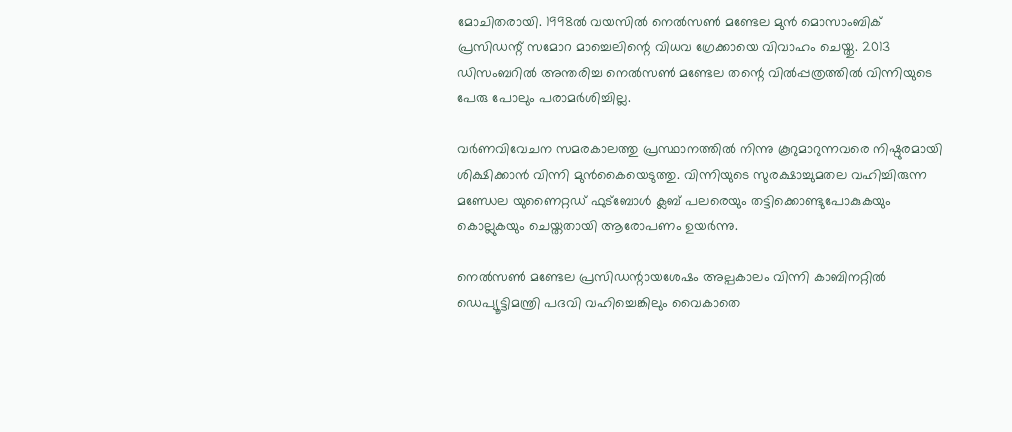മോചിതരായി. 1998ല്‍ വയസില്‍ നെല്‍സണ്‍ മണ്ടേല മുന്‍ മൊസാംബിക് പ്രസിഡന്റ് സമോറ മാച്ചെലിന്റെ വിധവ ഗ്രേക്കായെ വിവാഹം ചെയ്തു. 2013 ഡിസംബറില്‍ അന്തരിച്ച നെല്‍സണ്‍ മണ്ടേല തന്റെ വില്‍പ്പത്രത്തില്‍ വിന്നിയുടെ പേരു പോലും പരാമര്‍ശിച്ചില്ല.

വര്‍ണവിവേചന സമരകാലത്തു പ്രസ്ഥാനത്തില്‍ നിന്നു കൂറുമാറുന്നവരെ നിഷ്ഠുരമായി ശിക്ഷിക്കാന്‍ വിന്നി മുന്‍കൈയെടുത്തു. വിന്നിയുടെ സുരക്ഷാച്ചുമതല വഹിച്ചിരുന്ന മണ്ഡേല യുണൈറ്റഡ് ഫുട്‌ബോള്‍ ക്ലബ് പലരെയും തട്ടിക്കൊണ്ടുപോകുകയും കൊല്ലുകയും ചെയ്തതായി ആരോപണം ഉയര്‍ന്നു.

നെല്‍സണ്‍ മണ്ടേല പ്രസിഡന്റായശേഷം അല്പകാലം വിന്നി കാബിനറ്റില്‍ ഡെപ്യൂട്ടിമന്ത്രി പദവി വഹിച്ചെങ്കിലും വൈകാതെ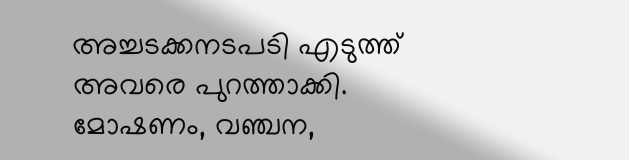അച്ചടക്കനടപടി എടുത്ത് അവരെ പുറത്താക്കി. മോഷണം, വഞ്ചന,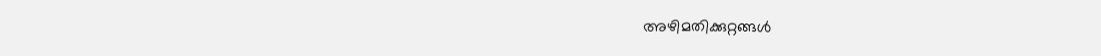അഴിമതിക്കുറ്റങ്ങള്‍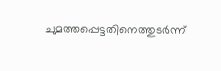ചുമത്തപ്പെട്ടതിനെത്തുടര്‍ന്ന്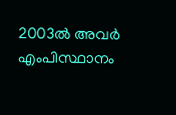2003ല്‍ അവര്‍ എംപിസ്ഥാനം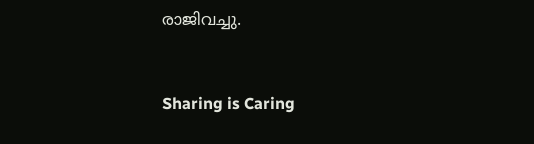രാജിവച്ചു.



Sharing is Caring